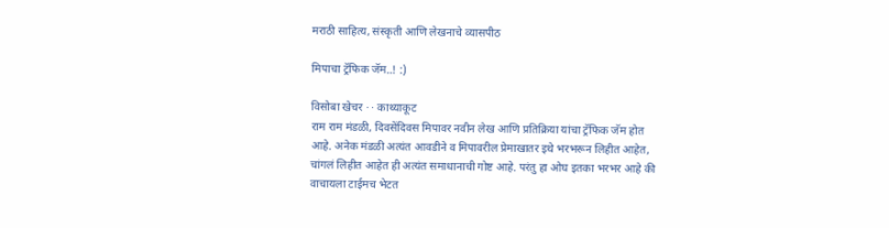मराठी साहित्य, संस्कृती आणि लेखनाचे व्यासपीठ

मिपाचा ट्रॅफिक जॅम..! :)

विसोबा खेचर · · काथ्याकूट
राम राम मंडळी, दिवसेंदिवस मिपावर नवीन लेख आणि प्रतिक्रिया यांचा ट्रॅफिक जॅम होत आहे. अनेक मंडळी अत्यंत आवडीने व मिपावरील प्रेमाखातर इथे भरभरून लिहीत आहेत, चांगलं लिहीत आहेत ही अत्यंत समाधानाची गोष्ट आहे. परंतु हा ओघ इतका भरभर आहे की वाचायला टाईमच भेटत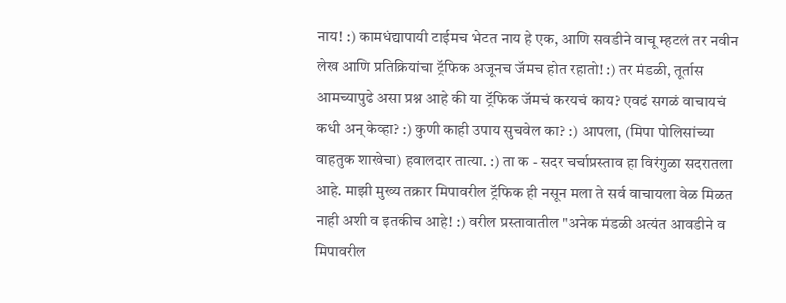नाय! :) कामधंद्यापायी टाईमच भेटत नाय हे एक, आणि सवडीने वाचू म्हटलं तर नवीन लेख आणि प्रतिक्रियांचा ट्रॅफिक अजूनच जॅमच होत रहातो! :) तर मंडळी, तूर्तास आमच्यापुढे असा प्रश्न आहे की या ट्रॅफिक जॅमचं करयचं काय? एवढं सगळं वाचायचं कधी अन् केव्हा? :) कुणी काही उपाय सुचवेल का? :) आपला, (मिपा पोलिसांच्या वाहतुक शाखेचा) हवालदार तात्या. :) ता क - सदर चर्चाप्रस्ताव हा विरंगुळा सदरातला आहे. माझी मुख्य तक्रार मिपावरील ट्रॅफिक ही नसून मला ते सर्व वाचायला वेळ मिळत नाही अशी व इतकीच आहे! :) वरील प्रस्तावातील "अनेक मंडळी अत्यंत आवडीने व मिपावरील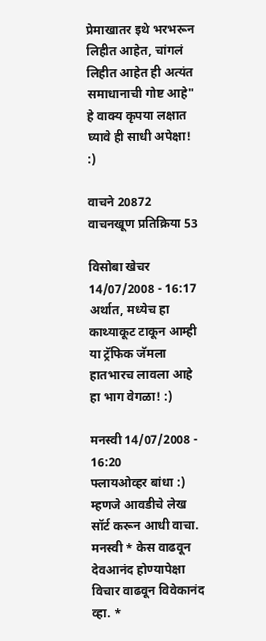प्रेमाखातर इथे भरभरून लिहीत आहेत, चांगलं लिहीत आहेत ही अत्यंत समाधानाची गोष्ट आहे" हे वाक्य कृपया लक्षात घ्यावे ही साधी अपेक्षा! :)

वाचने 20872 वाचनखूण प्रतिक्रिया 53

विसोबा खेचर 14/07/2008 - 16:17
अर्थात, मध्येच हा काथ्याकूट टाकून आम्ही या ट्रॅफिक जॅमला हातभारच लावला आहे हा भाग वेगळा! :)

मनस्वी 14/07/2008 - 16:20
फ्लायओव्हर बांधा :) म्हणजे आवडीचे लेख सॉर्ट करून आधी वाचा. मनस्वी * केस वाढवून देवआनंद होण्यापेक्षा विचार वाढवून विवेकानंद व्हा. *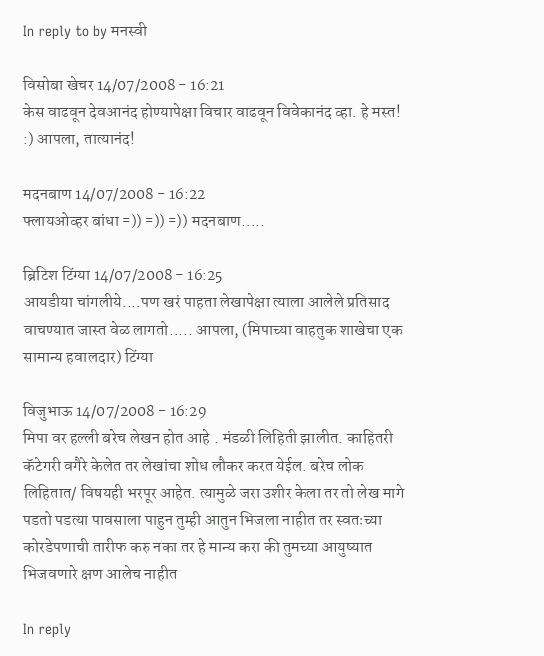In reply to by मनस्वी

विसोबा खेचर 14/07/2008 - 16:21
केस वाढवून देवआनंद होण्यापेक्षा विचार वाढवून विवेकानंद व्हा. हे मस्त! :) आपला, तात्यानंद!

मदनबाण 14/07/2008 - 16:22
फ्लायओव्हर बांधा =)) =)) =)) मदनबाण.....

ब्रिटिश टिंग्या 14/07/2008 - 16:25
आयडीया चांगलीये....पण खरं पाहता लेखापेक्षा त्याला आलेले प्रतिसाद वाचण्यात जास्त वेळ लागतो..... आपला, (मिपाच्या वाहतुक शाखेचा एक सामान्य हवालदार) टिंग्या

विजुभाऊ 14/07/2008 - 16:29
मिपा वर हल्ली बरेच लेखन होत आहे . मंडळी लिहिती झालीत. काहितरी कॅटेगरी वगैरे केलेत तर लेखांचा शोध लौकर करत येईल. बरेच लोक लिहितात/ विषयही भरपूर आहेत. त्यामुळे जरा उशीर केला तर तो लेख मागे पडतो पडत्या पावसाला पाहुन तुम्ही आतुन भिजला नाहीत तर स्वतःच्या कोरडेपणाची तारीफ करु नका तर हे मान्य करा की तुमच्या आयुष्यात भिजवणारे क्षण आलेच नाहीत

In reply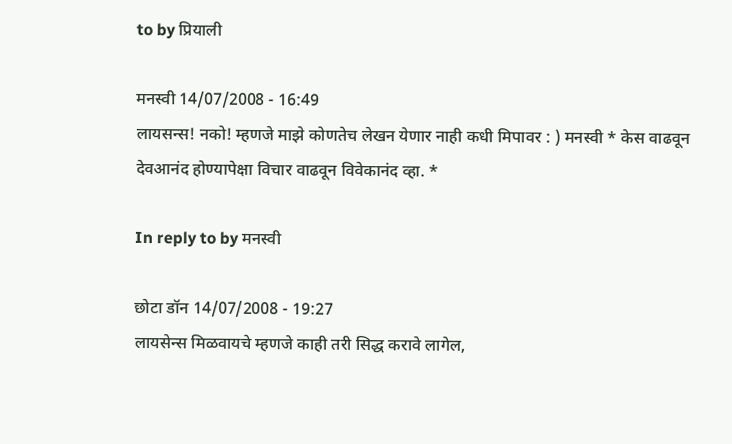to by प्रियाली

मनस्वी 14/07/2008 - 16:49
लायसन्स! नको! म्हणजे माझे कोणतेच लेखन येणार नाही कधी मिपावर : ) मनस्वी * केस वाढवून देवआनंद होण्यापेक्षा विचार वाढवून विवेकानंद व्हा. *

In reply to by मनस्वी

छोटा डॉन 14/07/2008 - 19:27
लायसेन्स मिळवायचे म्हणजे काही तरी सिद्ध करावे लागेल,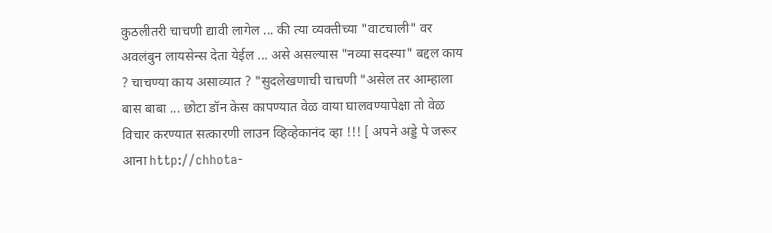कुठलीतरी चाचणी द्यावी लागेल ... की त्या व्यक्तीच्या "वाटचाली" वर अवलंबुन लायसेन्स देता येईल ... असे असल्यास "नव्या सदस्या" बद्दल काय ? चाचण्या काय असाव्यात ? "सुदलेखणाची चाचणी "असेल तर आम्हाला बास बाबा ... छोटा डॉन केस कापण्यात वेळ वाया घालवण्यापेक्षा तो वेळ विचार करण्यात सत्कारणी लाउन व्हिव्हेकानंद व्हा !!! [ अपने अड्डे पे जरूर आना http://chhota-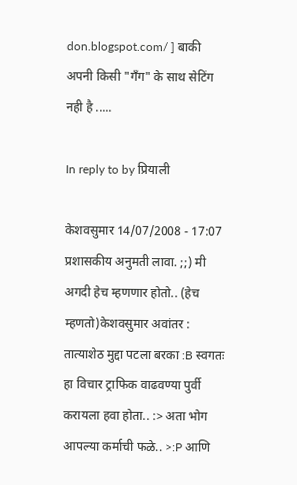don.blogspot.com/ ] बाकी अपनी किसी "गँग" के साथ सेटिंग नही है .....

In reply to by प्रियाली

केशवसुमार 14/07/2008 - 17:07
प्रशासकीय अनुमती लावा. ;;) मी अगदी हेच म्हणणार होतो.. (हेच म्हणतो)केशवसुमार अवांतर : तात्याशेठ मुद्दा पटला बरका :B स्वगतः हा विचार ट्राफिक वाढवण्या पुर्वी करायला हवा होता.. :> अता भोग आपल्या कर्माची फळे.. >:P आणि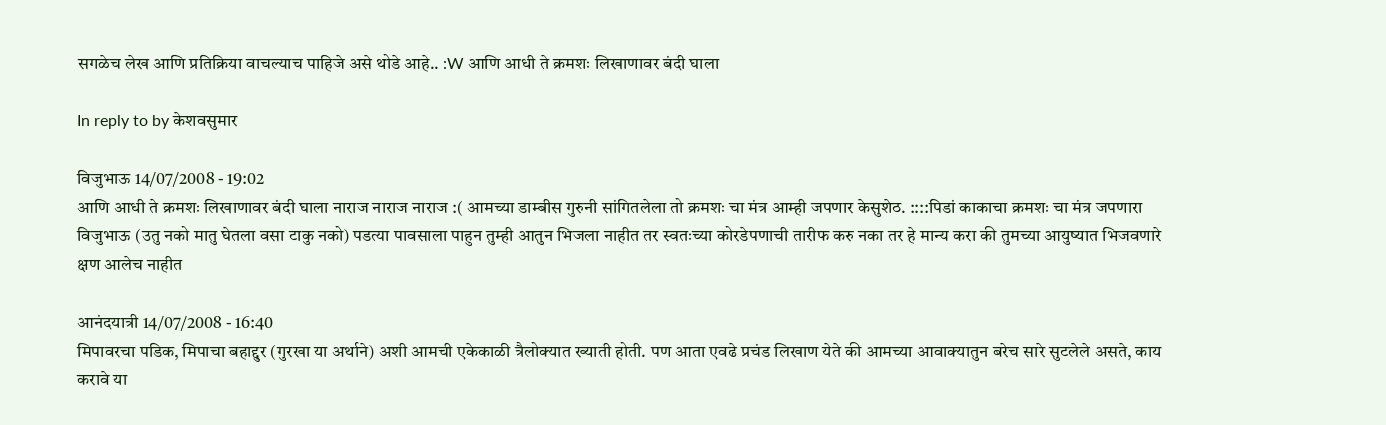सगळेच लेख आणि प्रतिक्रिया वाचल्याच पाहिजे असे थोडे आहे.. :W आणि आधी ते क्रमशः लिखाणावर बंदी घाला

In reply to by केशवसुमार

विजुभाऊ 14/07/2008 - 19:02
आणि आधी ते क्रमशः लिखाणावर बंदी घाला नाराज नाराज नाराज :( आमच्या डाम्बीस गुरुनी सांगितलेला तो क्रमशः चा मंत्र आम्ही जपणार केसुशेठ. ::::पिडां काकाचा क्रमशः चा मंत्र जपणारा विजुभाऊ (उतु नको मातु घेतला वसा टाकु नको) पडत्या पावसाला पाहुन तुम्ही आतुन भिजला नाहीत तर स्वतःच्या कोरडेपणाची तारीफ करु नका तर हे मान्य करा की तुमच्या आयुष्यात भिजवणारे क्षण आलेच नाहीत

आनंदयात्री 14/07/2008 - 16:40
मिपावरचा पडिक, मिपाचा बहाद्दुर (गुरखा या अर्थाने) अशी आमची एकेकाळी त्रैलोक्यात ख्याती होती. पण आता एवढे प्रचंड लिखाण येते की आमच्या आवाक्यातुन बरेच सारे सुटलेले असते, काय करावे या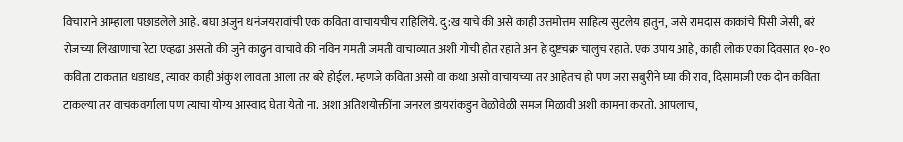विचाराने आम्हाला पछाडलेले आहे. बघा अजुन धनंजयरावांची एक कविता वाचायचीच राहिलिये. दु:ख याचे की असे काही उत्तमोत्तम साहित्य सुटलेय हातुन, जसे रामदास काकांचे पिसी जेसी, बरं रोजच्या लिखाणाचा रेटा एव्हढा असतो की जुने काढुन वाचावे की नविन गमती जमती वाचाव्यात अशी गोची होत रहाते अन हे दुष्टचक्र चालुच रहाते. एक उपाय आहे, काही लोक एका दिवसात १०-१० कविता टाकतात धडाधड, त्यावर काही अंकुश लावता आला तर बरे होईल. म्हणजे कविता असो वा कथा असो वाचायच्या तर आहेतच हो पण जरा सबुरीने घ्या की राव, दिसामाजी एक दोन कविता टाकल्या तर वाचकवर्गाला पण त्याचा योग्य आस्वाद घेता येतो ना. अशा अतिशयोक्तींना जनरल डायरांकडुन वेळोवेळी समज मिळावी अशी कामना करतो. आपलाच,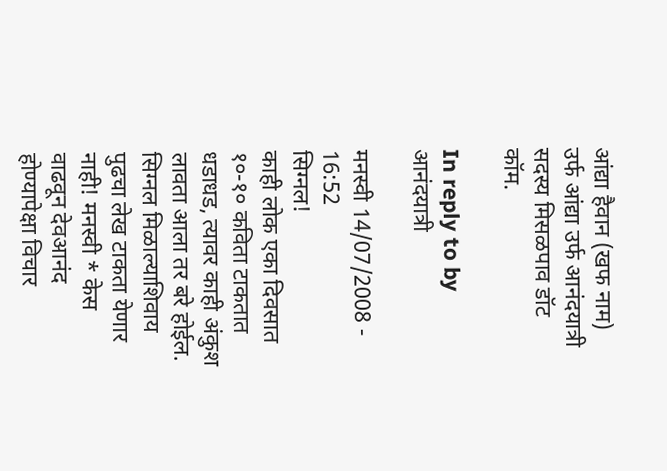आंद्या हैवान (खफ नाम) उर्फ आंद्या उर्फ आनंदयात्री सदस्य मिसळपाव डॉट कॉम.

In reply to by आनंदयात्री

मनस्वी 14/07/2008 - 16:52
सिग्नल!
काही लोक एका दिवसात १०-१० कविता टाकतात धडाधड, त्यावर काही अंकुश लावता आला तर बरे होईल.
सिग्नल मिळाल्याशिवाय पुढचा लेख टाकता येणार नाही! मनस्वी * केस वाढवून देवआनंद होण्यापेक्षा विचार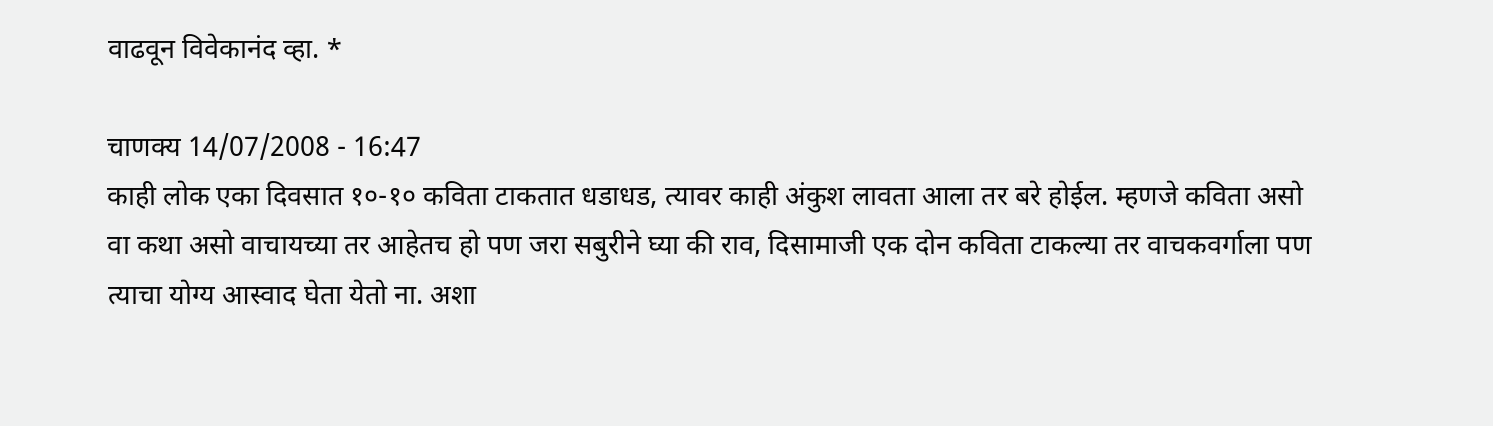वाढवून विवेकानंद व्हा. *

चाणक्य 14/07/2008 - 16:47
काही लोक एका दिवसात १०-१० कविता टाकतात धडाधड, त्यावर काही अंकुश लावता आला तर बरे होईल. म्हणजे कविता असो वा कथा असो वाचायच्या तर आहेतच हो पण जरा सबुरीने घ्या की राव, दिसामाजी एक दोन कविता टाकल्या तर वाचकवर्गाला पण त्याचा योग्य आस्वाद घेता येतो ना. अशा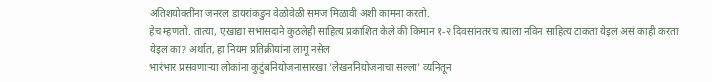अतिशयोक्तींना जनरल डायरांकडुन वेळोवेळी समज मिळावी अशी कामना करतो.
हेच म्हणतो. तात्या, एखाद्या सभासदाने कुठलेही साहित्य प्रकाशित केले की किमान १-२ दिवसांनतरच त्याला नविन साहित्य टाकता येइल असं काही करता येइल का? अर्थात, हा नियम प्रतिक्रीयांना लागू नसेल
भारंभार प्रसवणार्‍या लोकांना कुटुंबनियोजनासारखा 'लेखननियोजनाचा सल्ला' व्यनितून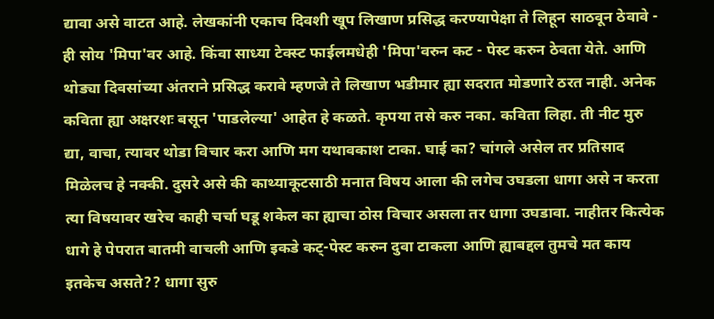द्यावा असे वाटत आहे. लेखकांनी एकाच दिवशी खूप लिखाण प्रसिद्ध करण्यापेक्षा ते लिहून साठवून ठेवावे - ही सोय 'मिपा'वर आहे. किंवा साध्या टेक्स्ट फाईलमधेही 'मिपा'वरुन कट - पेस्ट करुन ठेवता येते. आणि थोड्या दिवसांच्या अंतराने प्रसिद्ध करावे म्हणजे ते लिखाण भडीमार ह्या सदरात मोडणारे ठरत नाही. अनेक कविता ह्या अक्षरशः बसून 'पाडलेल्या' आहेत हे कळते. कृपया तसे करु नका. कविता लिहा. ती नीट मुरु द्या, वाचा, त्यावर थोडा विचार करा आणि मग यथावकाश टाका. घाई का? चांगले असेल तर प्रतिसाद मिळेलच हे नक्की. दुसरे असे की काथ्याकूटसाठी मनात विषय आला की लगेच उघडला धागा असे न करता त्या विषयावर खरेच काही चर्चा घडू शकेल का ह्याचा ठोस विचार असला तर धागा उघडावा. नाहीतर कित्येक धागे हे पेपरात बातमी वाचली आणि इकडे कट्-पेस्ट करुन दुवा टाकला आणि ह्याबद्दल तुमचे मत काय इतकेच असते?? धागा सुरु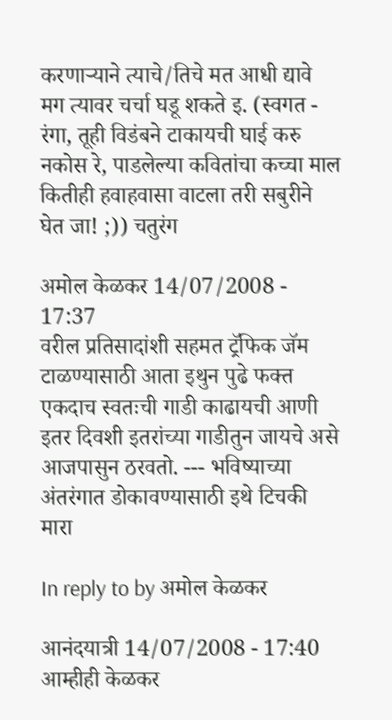करणार्‍याने त्याचे/तिचे मत आधी द्यावे मग त्यावर चर्चा घडू शकते इ. (स्वगत - रंगा, तूही विडंबने टाकायची घाई करु नकोस रे, पाडलेल्या कवितांचा कच्चा माल कितीही हवाहवासा वाटला तरी सबुरीने घेत जा! ;)) चतुरंग

अमोल केळकर 14/07/2008 - 17:37
वरील प्रतिसादांशी सहमत ट्रॅफिक जॅम टाळण्यासाठी आता इथुन पुढे फक्त एकदाच स्वतःची गाडी काढायची आणी इतर दिवशी इतरांच्या गाडीतुन जायचे असे आजपासुन ठरवतो. --- भविष्याच्या अंतरंगात डोकावण्यासाठी इथे टिचकी मारा

In reply to by अमोल केळकर

आनंदयात्री 14/07/2008 - 17:40
आम्हीही केळकर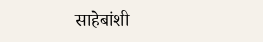साहेबांशी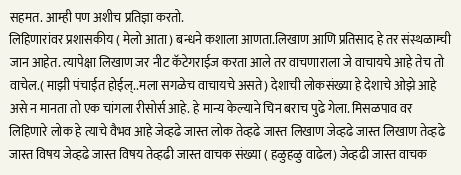सहमत. आम्ही पण अशीच प्रतिज्ञा करतो.
लिहिणारांवर प्रशासकीय ( मेलो आता) बन्धने कशाला आणता.लिखाण आणि प्रतिसाद हे तर संस्थळाम्ची जान आहेत. त्यापेक्षा लिखाण जर नीट कॅटेगराईज करता आले तर वाचणाराला जे वाचायचे आहे तेच तो वाचेल.( माझी पंचाईत होईल्..मला सगळेच वाचायचे असते) देशाची लोकसंख्या हे देशाचे ओझे आहे असे न मानता तो एक चांगला रीसोर्स आहे. हे मान्य केल्याने चिन बराच पुढे गेला. मिसळपाव वर लिहिणारे लोक हे त्याचे वैभव आहे जेव्हढे जास्त लोक तेव्हढे जास्त लिखाण जेव्हढे जास्त लिखाण तेव्हढे जास्त विषय जेव्हढे जास्त विषय तेव्हढी जास्त वाचक संख्या ( हळुहळु वाढेल) जेव्हढी जास्त वाचक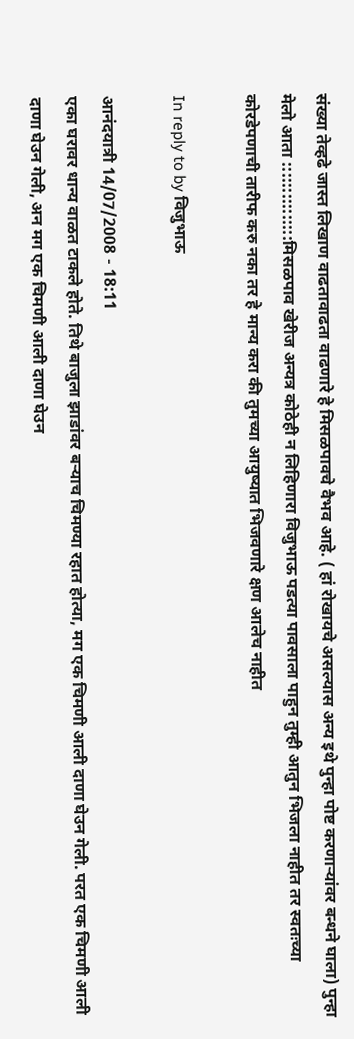संख्या तेव्हढे जास्त लिखाण वाढतावाढता वाढणारे हे मिसळपावचे वैभव आहे. ( हां रोखायचे असल्यास अन्य इथे पुन्हा पोष्ट करणार्‍यांवर बन्धने घाला) पुन्हा मेलो आता :::::::::::::::मिसळपाव खेरीज अन्यत्र कोठेही न लिहिणारा विजुभाऊ पडत्या पावसाला पाहुन तुम्ही आतुन भिजला नाहीत तर स्वतःच्या कोरडेपणाची तारीफ करु नका तर हे मान्य करा की तुमच्या आयुष्यात भिजवणारे क्षण आलेच नाहीत

In reply to by विजुभाऊ

आनंदयात्री 14/07/2008 - 18:11
एका घरावर धान्य वाळत टाकले होते. तिथे बाजुला झाडांवर बर्‍याच चिमण्या रहात होत्या, मग एक चिमणी आली दाणा घेउन गेली. परत एक चिमणी आली दाणा घेउन गेली, अन मग एक चिमणी आली दाणा घेउन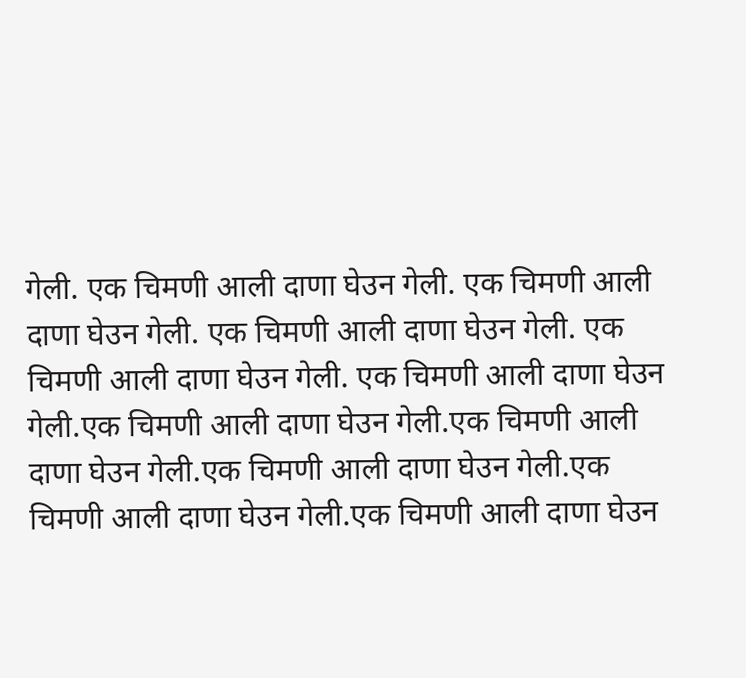गेली. एक चिमणी आली दाणा घेउन गेली. एक चिमणी आली दाणा घेउन गेली. एक चिमणी आली दाणा घेउन गेली. एक चिमणी आली दाणा घेउन गेली. एक चिमणी आली दाणा घेउन गेली.एक चिमणी आली दाणा घेउन गेली.एक चिमणी आली दाणा घेउन गेली.एक चिमणी आली दाणा घेउन गेली.एक चिमणी आली दाणा घेउन गेली.एक चिमणी आली दाणा घेउन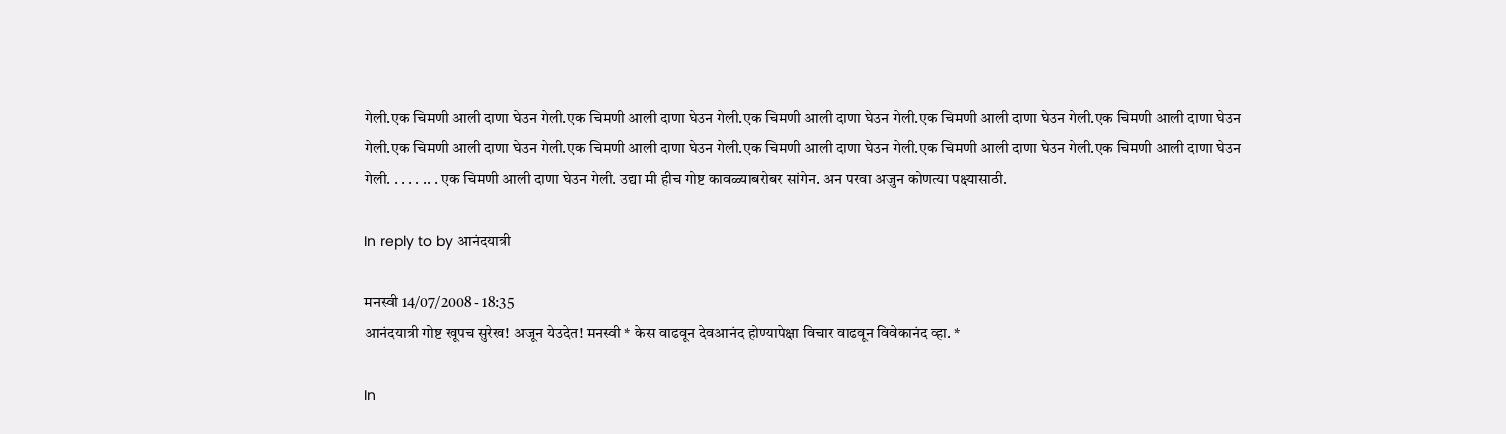गेली.एक चिमणी आली दाणा घेउन गेली.एक चिमणी आली दाणा घेउन गेली.एक चिमणी आली दाणा घेउन गेली.एक चिमणी आली दाणा घेउन गेली.एक चिमणी आली दाणा घेउन गेली.एक चिमणी आली दाणा घेउन गेली.एक चिमणी आली दाणा घेउन गेली.एक चिमणी आली दाणा घेउन गेली.एक चिमणी आली दाणा घेउन गेली.एक चिमणी आली दाणा घेउन गेली. . . . . .. . एक चिमणी आली दाणा घेउन गेली. उद्या मी हीच गोष्ट कावळ्याबरोबर सांगेन. अन परवा अजुन कोणत्या पक्ष्यासाठी.

In reply to by आनंदयात्री

मनस्वी 14/07/2008 - 18:35
आनंदयात्री गोष्ट खूपच सुरेख! अजून येउदेत! मनस्वी * केस वाढवून देवआनंद होण्यापेक्षा विचार वाढवून विवेकानंद व्हा. *

In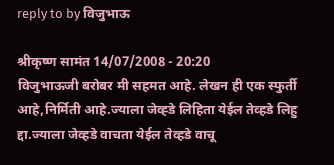reply to by विजुभाऊ

श्रीकृष्ण सामंत 14/07/2008 - 20:20
विजुभाऊजी बरोबर मी सहमत आहे. लेखन ही एक स्फुर्ती आहे,निर्मिती आहे.ज्याला जेव्ह्डे लिहिता येईल तेव्हडे लिहु द्दा.ज्याला जेव्हडे वाचता येईल तेव्हडे वाचू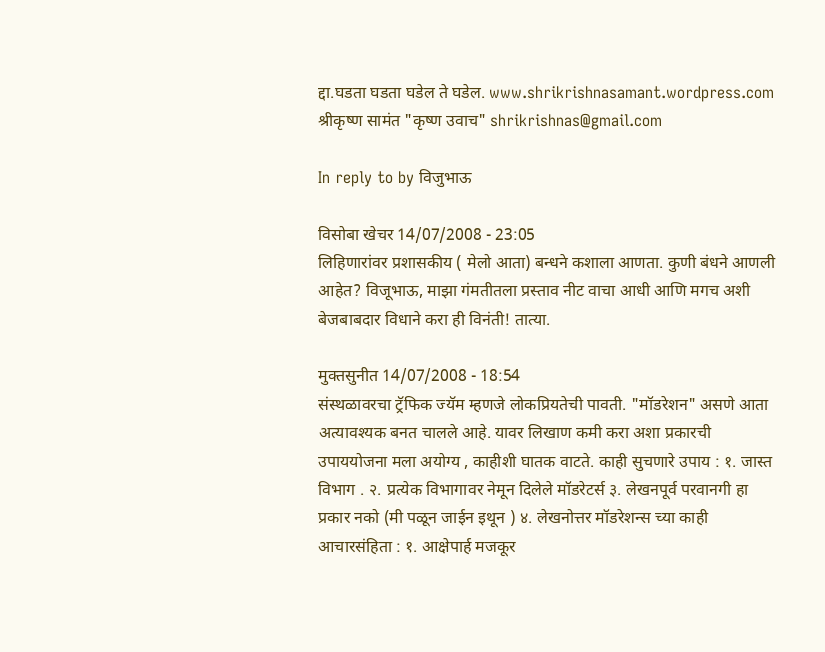द्दा.घडता घडता घडेल ते घडेल. www.shrikrishnasamant.wordpress.com श्रीकृष्ण सामंत "कृष्ण उवाच" shrikrishnas@gmail.com

In reply to by विजुभाऊ

विसोबा खेचर 14/07/2008 - 23:05
लिहिणारांवर प्रशासकीय ( मेलो आता) बन्धने कशाला आणता. कुणी बंधने आणली आहेत? विजूभाऊ, माझा गंमतीतला प्रस्ताव नीट वाचा आधी आणि मगच अशी बेजबाबदार विधाने करा ही विनंती! तात्या.

मुक्तसुनीत 14/07/2008 - 18:54
संस्थळावरचा ट्रॅफिक ज्यॅम म्हणजे लोकप्रियतेची पावती. "मॉडरेशन" असणे आता अत्यावश्यक बनत चालले आहे. यावर लिखाण कमी करा अशा प्रकारची उपाययोजना मला अयोग्य , काहीशी घातक वाटते. काही सुचणारे उपाय : १. जास्त विभाग . २. प्रत्येक विभागावर नेमून दिलेले मॉडरेटर्स ३. लेखनपूर्व परवानगी हा प्रकार नको (मी पळून जाईन इथून ) ४. लेखनोत्तर मॉडरेशन्स च्या काही आचारसंहिता : १. आक्षेपार्ह मजकूर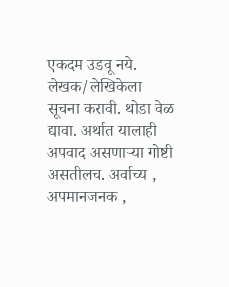एकदम उडवू नये. लेखक/लेखिकेला सूचना करावी. थोडा वेळ द्यावा. अर्थात यालाही अपवाद असणार्‍या गोष्टी असतीलच. अर्वाच्य , अपमानजनक ,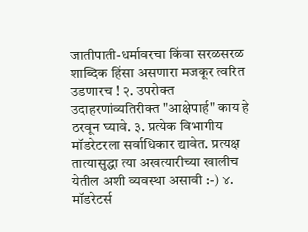जातीपाती-धर्मावरचा किंवा सरळसरळ शाब्दिक हिंसा असणारा मजकूर त्वरित उडणारच ! २. उपरोक्त उदाहरणांव्यतिरीक्त "आक्षेपार्ह" काय हे ठरवून घ्यावे. ३. प्रत्येक विभागीय मॉडरेटरला सर्वाधिकार द्यावेत. प्रत्यक्ष तात्यासुद्धा त्या अखत्यारीच्या खालीच येतील अशी व्यवस्था असावी :-) ४. मॉडरेटर्स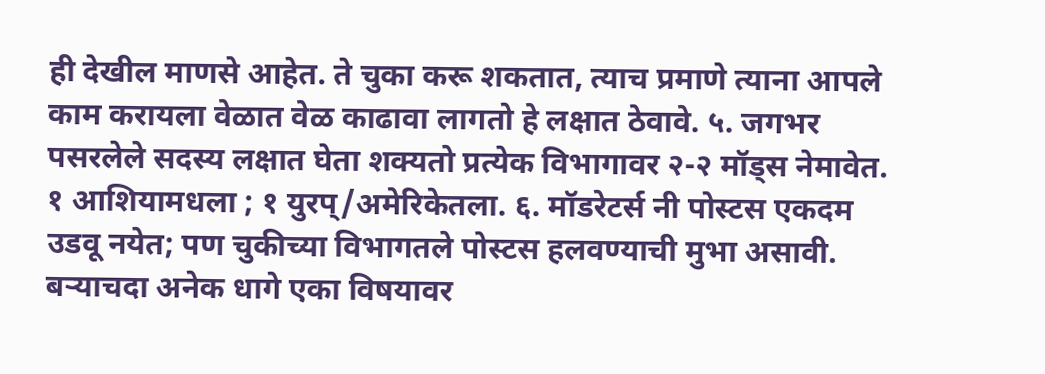ही देखील माणसे आहेत. ते चुका करू शकतात, त्याच प्रमाणे त्याना आपले काम करायला वेळात वेळ काढावा लागतो हे लक्षात ठेवावे. ५. जगभर पसरलेले सदस्य लक्षात घेता शक्यतो प्रत्येक विभागावर २-२ मॉड्स नेमावेत. १ आशियामधला ; १ युरप्/अमेरिकेतला. ६. मॉडरेटर्स नी पोस्टस एकदम उडवू नयेत; पण चुकीच्या विभागतले पोस्टस हलवण्याची मुभा असावी. बर्‍याचदा अनेक धागे एका विषयावर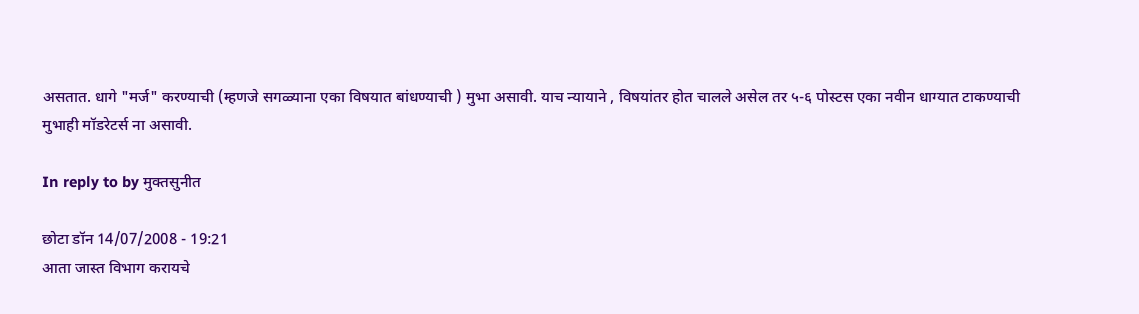असतात. धागे "मर्ज" करण्याची (म्हणजे सगळ्याना एका विषयात बांधण्याची ) मुभा असावी. याच न्यायाने , विषयांतर होत चालले असेल तर ५-६ पोस्टस एका नवीन धाग्यात टाकण्याची मुभाही मॉडरेटर्स ना असावी.

In reply to by मुक्तसुनीत

छोटा डॉन 14/07/2008 - 19:21
आता जास्त विभाग करायचे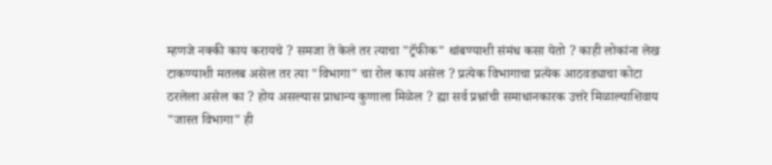म्हणजे नक्की काय करायचे ? समजा ते केले तर त्याचा "ट्रॅफीक" थांबण्याशी संमंध कसा येतो ? काही लोकांना लेख टाकण्याशी मतलब असेल तर त्या "विभागा" चा रोल काय असेल ? प्रत्येक विभागाचा प्रत्येक आठवड्याचा कोटा ठरलेला असेल का ? होय असल्यास प्राधान्य कुणाला मिळेल ? ह्या सर्व प्रश्नांची समाधानकारक उत्तरे मिळाल्याशिवाय "जास्त विभागा" ही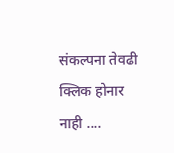संकल्पना तेवढी क्लिक होनार नाही ....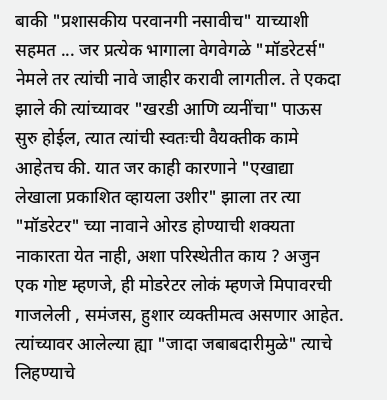बाकी "प्रशासकीय परवानगी नसावीच" याच्याशी सहमत ... जर प्रत्येक भागाला वेगवेगळे "मॉडरेटर्स" नेमले तर त्यांची नावे जाहीर करावी लागतील. ते एकदा झाले की त्यांच्यावर "खरडी आणि व्यनींचा" पाऊस सुरु होईल, त्यात त्यांची स्वतःची वैयक्तीक कामे आहेतच की. यात जर काही कारणाने "एखाद्या लेखाला प्रकाशित व्हायला उशीर" झाला तर त्या "मॉडरेटर" च्या नावाने ओरड होण्याची शक्यता नाकारता येत नाही, अशा परिस्थेतीत काय ? अजुन एक गोष्ट म्हणजे, ही मोडरेटर लोकं म्हणजे मिपावरची गाजलेली , समंजस, हुशार व्यक्तीमत्व असणार आहेत. त्यांच्यावर आलेल्या ह्या "जादा जबाबदारीमुळे" त्याचे लिहण्याचे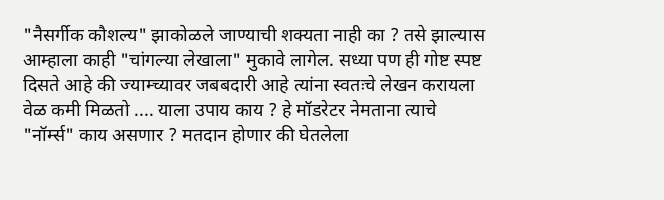"नैसर्गीक कौशल्य" झाकोळले जाण्याची शक्यता नाही का ? तसे झाल्यास आम्हाला काही "चांगल्या लेखाला" मुकावे लागेल. सध्या पण ही गोष्ट स्पष्ट दिसते आहे की ज्याम्च्यावर जबबदारी आहे त्यांना स्वतःचे लेखन करायला वेळ कमी मिळतो .... याला उपाय काय ? हे मॉडरेटर नेमताना त्याचे "नॉर्म्स" काय असणार ? मतदान होणार की घेतलेला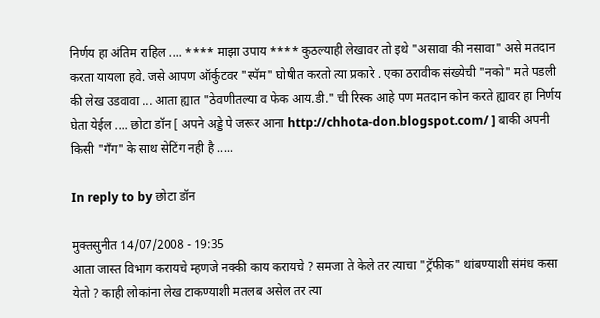निर्णय हा अंतिम राहिल .... **** माझा उपाय **** कुठल्याही लेखावर तो इथे "असावा की नसावा" असे मतदान करता यायला हवे. जसे आपण ऑर्कुटवर "स्पॅम" घोषीत करतो त्या प्रकारे . एका ठरावीक संख्येची "नको" मते पडली की लेख उडवावा ... आता ह्यात "ठेवणीतल्या व फेक आय.डी." ची रिस्क आहे पण मतदान कोन करते ह्यावर हा निर्णय घेता येईल .... छोटा डॉन [ अपने अड्डे पे जरूर आना http://chhota-don.blogspot.com/ ] बाकी अपनी किसी "गँग" के साथ सेटिंग नही है .....

In reply to by छोटा डॉन

मुक्तसुनीत 14/07/2008 - 19:35
आता जास्त विभाग करायचे म्हणजे नक्की काय करायचे ? समजा ते केले तर त्याचा "ट्रॅफीक" थांबण्याशी संमंध कसा येतो ? काही लोकांना लेख टाकण्याशी मतलब असेल तर त्या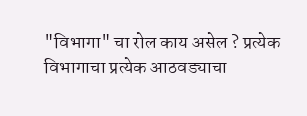"विभागा" चा रोल काय असेल ? प्रत्येक विभागाचा प्रत्येक आठवड्याचा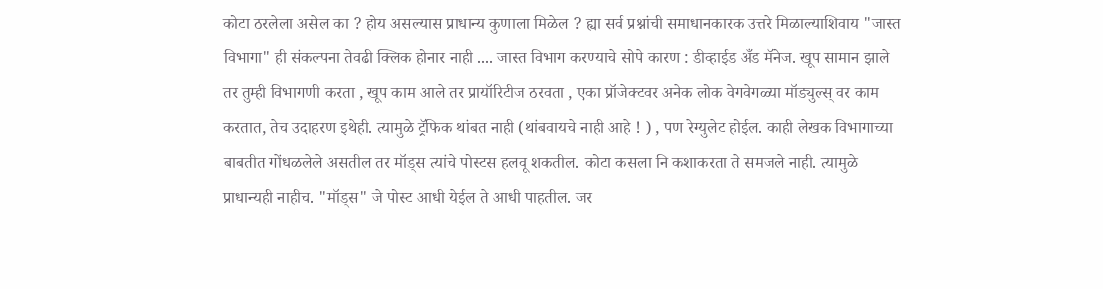कोटा ठरलेला असेल का ? होय असल्यास प्राधान्य कुणाला मिळेल ? ह्या सर्व प्रश्नांची समाधानकारक उत्तरे मिळाल्याशिवाय "जास्त विभागा" ही संकल्पना तेवढी क्लिक होनार नाही .... जास्त विभाग करण्याचे सोपे कारण : डीव्हाईड अँड मॅनेज. खूप सामान झाले तर तुम्ही विभागणी करता , खूप काम आले तर प्रायॉरिटीज ठरवता , एका प्रॉजेक्टवर अनेक लोक वेगवेगळ्या मॉड्युल्स् वर काम करतात, तेच उदाहरण इथेही. त्यामुळे ट्रॅफिक थांबत नाही (थांबवायचे नाही आहे ! ) , पण रेग्युलेट होईल. काही लेखक विभागाच्या बाबतीत गोंधळलेले असतील तर मॉड्स त्यांचे पोस्टस हलवू शकतील. कोटा कसला नि कशाकरता ते समजले नाही. त्यामुळे प्राधान्यही नाहीच. "मॉड्स" जे पोस्ट आधी येईल ते आधी पाहतील. जर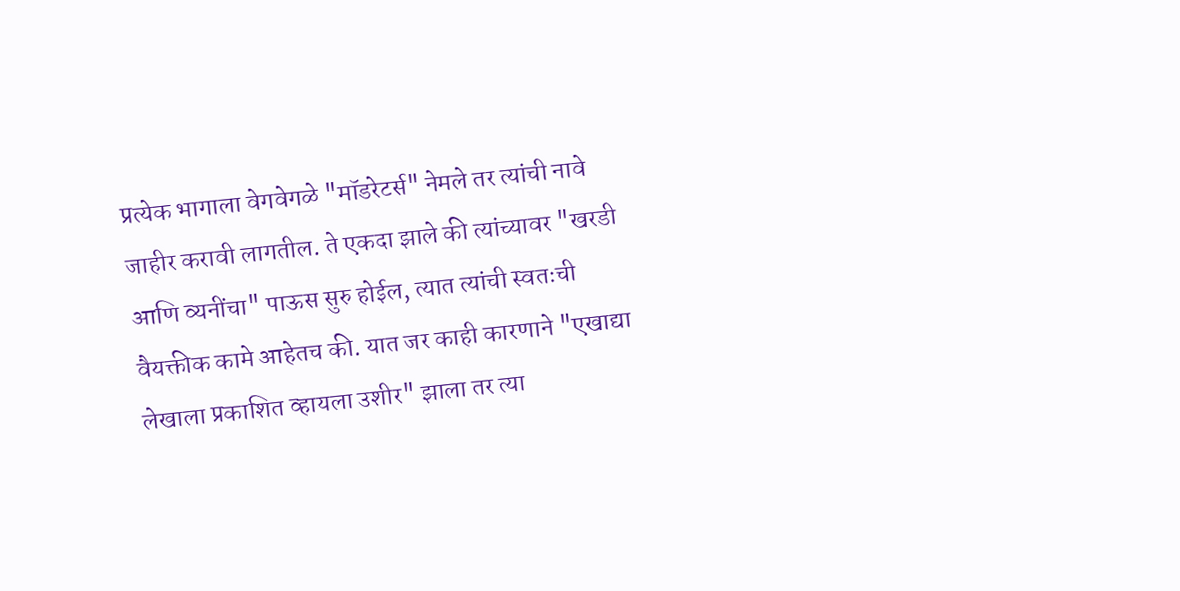प्रत्येक भागाला वेगवेगळे "मॉडरेटर्स" नेमले तर त्यांची नावे जाहीर करावी लागतील. ते एकदा झाले की त्यांच्यावर "खरडी आणि व्यनींचा" पाऊस सुरु होईल, त्यात त्यांची स्वतःची वैयक्तीक कामे आहेतच की. यात जर काही कारणाने "एखाद्या लेखाला प्रकाशित व्हायला उशीर" झाला तर त्या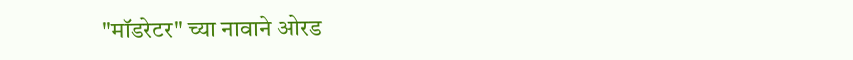"मॉडरेटर" च्या नावाने ओरड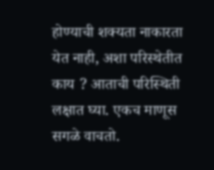होण्याची शक्यता नाकारता येत नाही, अशा परिस्थेतीत काय ? आताची परिस्थिती लक्षात घ्या. एकच माणूस सगळे वाचतो.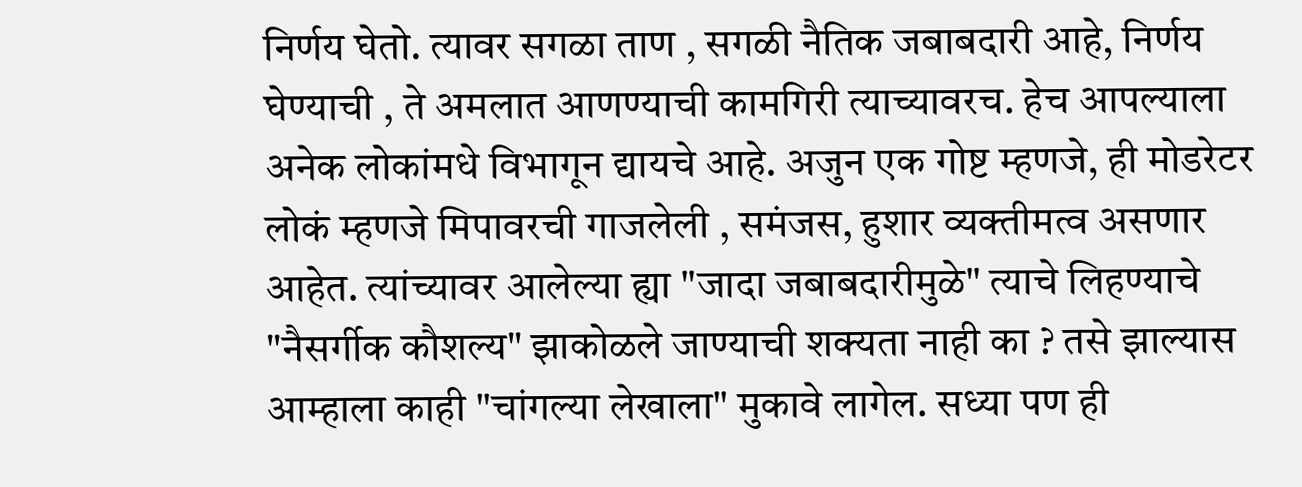निर्णय घेतो. त्यावर सगळा ताण , सगळी नैतिक जबाबदारी आहे, निर्णय घेण्याची , ते अमलात आणण्याची कामगिरी त्याच्यावरच. हेच आपल्याला अनेक लोकांमधे विभागून द्यायचे आहे. अजुन एक गोष्ट म्हणजे, ही मोडरेटर लोकं म्हणजे मिपावरची गाजलेली , समंजस, हुशार व्यक्तीमत्व असणार आहेत. त्यांच्यावर आलेल्या ह्या "जादा जबाबदारीमुळे" त्याचे लिहण्याचे "नैसर्गीक कौशल्य" झाकोळले जाण्याची शक्यता नाही का ? तसे झाल्यास आम्हाला काही "चांगल्या लेखाला" मुकावे लागेल. सध्या पण ही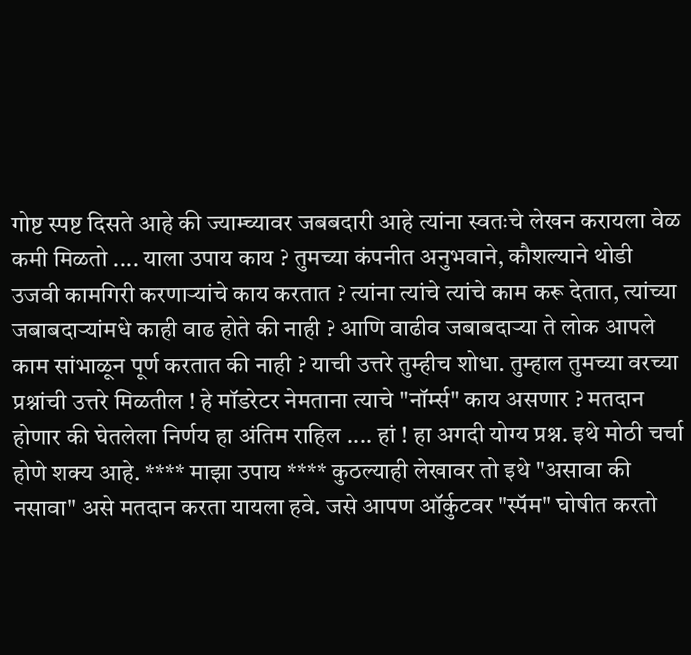गोष्ट स्पष्ट दिसते आहे की ज्याम्च्यावर जबबदारी आहे त्यांना स्वतःचे लेखन करायला वेळ कमी मिळतो .... याला उपाय काय ? तुमच्या कंपनीत अनुभवाने, कौशल्याने थोडी उजवी कामगिरी करणार्‍यांचे काय करतात ? त्यांना त्यांचे त्यांचे काम करू देतात, त्यांच्या जबाबदार्‍यांमधे काही वाढ होते की नाही ? आणि वाढीव जबाबदार्‍या ते लोक आपले काम सांभाळून पूर्ण करतात की नाही ? याची उत्तरे तुम्हीच शोधा. तुम्हाल तुमच्या वरच्या प्रश्नांची उत्तरे मिळतील ! हे मॉडरेटर नेमताना त्याचे "नॉर्म्स" काय असणार ? मतदान होणार की घेतलेला निर्णय हा अंतिम राहिल .... हां ! हा अगदी योग्य प्रश्न. इथे मोठी चर्चा होणे शक्य आहे. **** माझा उपाय **** कुठल्याही लेखावर तो इथे "असावा की नसावा" असे मतदान करता यायला हवे. जसे आपण ऑर्कुटवर "स्पॅम" घोषीत करतो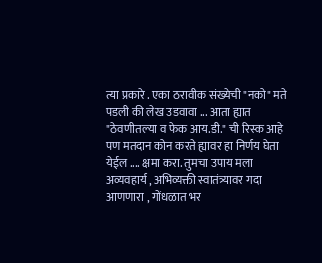त्या प्रकारे . एका ठरावीक संख्येची "नको" मते पडली की लेख उडवावा ... आता ह्यात "ठेवणीतल्या व फेक आय.डी." ची रिस्क आहे पण मतदान कोन करते ह्यावर हा निर्णय घेता येईल .... क्षमा करा. तुमचा उपाय मला अव्यवहार्य , अभिव्यक्ती स्वातंत्र्यावर गदा आणणारा , गोंधळात भर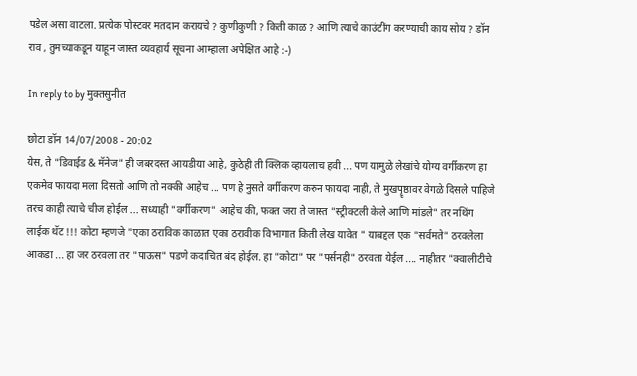पडेल असा वाटला. प्रत्येक पोस्टवर मतदान करायचे ? कुणीकुणी ? किती काळ ? आणि त्याचे काउंटींग करण्याची काय सोय ? डॉन राव , तुमच्याकडून याहून जास्त व्यवहार्य सूचना आम्हाला अपेक्षित आहे :-)

In reply to by मुक्तसुनीत

छोटा डॉन 14/07/2008 - 20:02
येस, ते "डिवाईड & मॅनेज" ही जबरदस्त आयडीया आहे, कुठेही ती क्लिक व्हायलाच हवी ... पण यामुळे लेखांचे योग्य वर्गीकरण हा एकमेव फायदा मला दिसतो आणि तो नक्की आहेच ... पण हे नुसते वर्गीकरण करुन फायदा नाही, ते मुखपॄष्ठावर वेगळे दिसले पाहिजे तरच काही त्याचे चीज होईल ... सध्याही "वर्गीकरण" आहेच की, फक्त जरा ते जास्त "स्ट्रीक्टली केले आणि मांडले" तर नथिंग लाईक थॅट !!! कोटा म्हणजे "एका ठराविक काळात एका ठरावीक विभागात किती लेख यावेत " याबद्दल एक "सर्वमते" ठरवलेला आकडा ... हा जर ठरवला तर "पाऊस" पडणे कदाचित बंद होईल. हा "कोटा" पर "पर्सनही" ठरवता येईल .... नाहीतर "क्वालीटीचे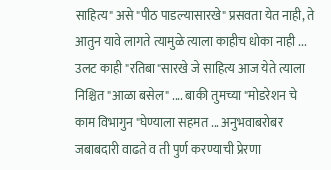साहित्य" असे "पीठ पाडल्यासारखे" प्रसवता येत नाही, ते आतुन यावे लागते त्यामुळे त्याला काहीच धोका नाही ... उलट काही "रतिबा"सारखे जे साहित्य आज येते त्याला निश्चित "आळा बसेल" .... बाकी तुमच्या "मोडरेशन चे काम विभागुन "घेण्याला सहमत ... अनुभवाबरोबर जबाबदारी वाढते व ती पुर्ण करण्याची प्रेरणा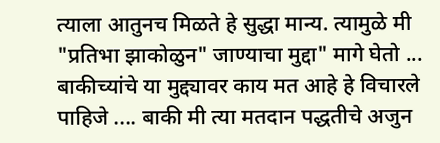त्याला आतुनच मिळते हे सुद्धा मान्य. त्यामुळे मी "प्रतिभा झाकोळुन" जाण्याचा मुद्दा" मागे घेतो ... बाकीच्यांचे या मुद्द्यावर काय मत आहे हे विचारले पाहिजे .... बाकी मी त्या मतदान पद्धतीचे अजुन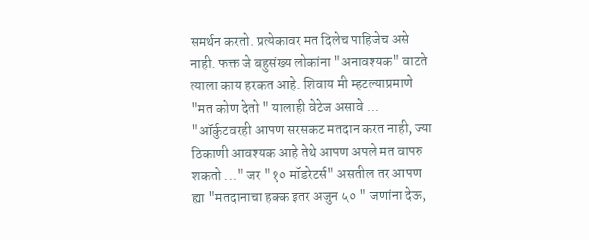समर्थन करतो. प्रत्येकावर मत दिलेच पाहिजेच असे नाही. फक्त जे बहुसंख्य लोकांना "अनावश्यक" वाटते त्याला काय हरकत आहे. शिवाय मी म्हटल्याप्रमाणे "मत कोण देतो " यालाही वेटेज असावे ... "ऑर्कुटवरही आपण सरसकट मतदान करत नाही, ज्या ठिकाणी आवश्यक आहे तेथे आपण अपले मत वापरु शकतो ..." जर "१० मॉडरेटर्स" असतील तर आपण ह्या "मतदानाचा हक्क इतर अजुन ५० " जणांना देऊ,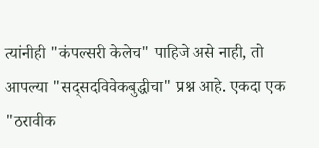त्यांनीही "कंपल्सरी केलेच" पाहिजे असे नाही, तो आपल्या "सद्सदविवेकबुद्धीचा" प्रश्न आहे. एकदा एक "ठरावीक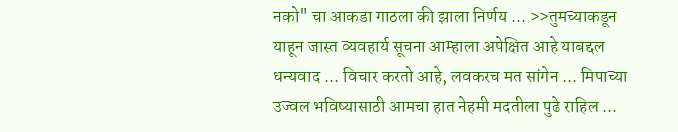नको" चा आकडा गाठला की झाला निर्णय ... >>तुमच्याकडून याहून जास्त व्यवहार्य सूचना आम्हाला अपेक्षित आहे याबद्दल धन्यवाद ... विचार करतो आहे, लवकरच मत सांगेन ... मिपाच्या उज्वल भविष्यासाठी आमचा हात नेहमी मदतीला पुढे राहिल ...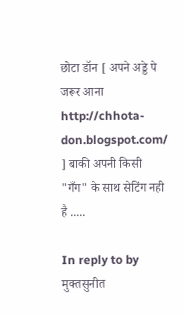छोटा डॉन [ अपने अड्डे पे जरूर आना http://chhota-don.blogspot.com/ ] बाकी अपनी किसी "गँग" के साथ सेटिंग नही है .....

In reply to by मुक्तसुनीत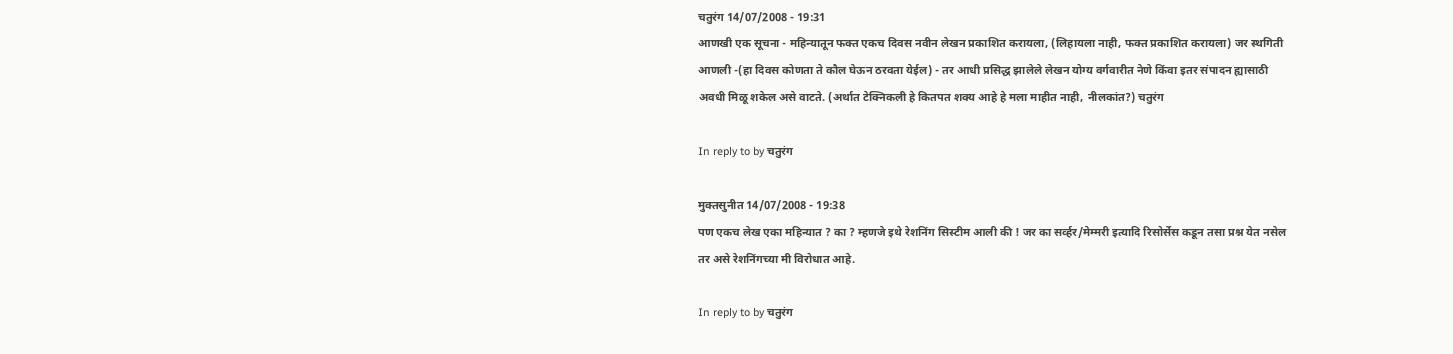चतुरंग 14/07/2008 - 19:31
आणखी एक सूचना - महिन्यातून फक्त एकच दिवस नवीन लेखन प्रकाशित करायला, (लिहायला नाही, फक्त प्रकाशित करायला) जर स्थगिती आणली -(हा दिवस कोणता ते कौल घेऊन ठरवता येईल) - तर आधी प्रसिद्ध झालेले लेखन योग्य वर्गवारीत नेणे किंवा इतर संपादन ह्यासाठी अवधी मिळू शकेल असे वाटते. (अर्थात टेक्निकली हे कितपत शक्य आहे हे मला माहीत नाही, नीलकांत?) चतुरंग

In reply to by चतुरंग

मुक्तसुनीत 14/07/2008 - 19:38
पण एकच लेख एका महिन्यात ? का ? म्हणजे इथे रेशनिंग सिस्टीम आली की ! जर का सर्व्हर/मेम्मरी इत्यादि रिसोर्सेस कडून तसा प्रश्न येत नसेल तर असे रेशनिंगच्या मी विरोधात आहे.

In reply to by चतुरंग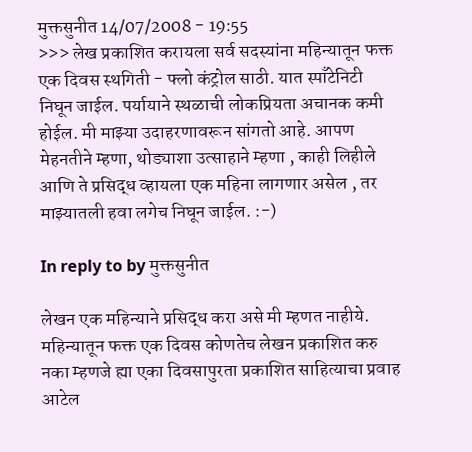मुक्तसुनीत 14/07/2008 - 19:55
>>> लेख प्रकाशित करायला सर्व सदस्यांना महिन्यातून फक्त एक दिवस स्थगिती - फ्लो कंट्रोल साठी. यात स्पाँटेनिटी निघून जाईल. पर्यायाने स्थळाची लोकप्रियता अचानक कमी होईल. मी माझ्या उदाहरणावरून सांगतो आहे. आपण मेहनतीने म्हणा, थोड्याशा उत्साहाने म्हणा , काही लिहीले आणि ते प्रसिद्ध व्हायला एक महिना लागणार असेल , तर माझ्यातली हवा लगेच निघून जाईल. :-)

In reply to by मुक्तसुनीत

लेखन एक महिन्याने प्रसिद्ध करा असे मी म्हणत नाहीये. महिन्यातून फक्त एक दिवस कोणतेच लेखन प्रकाशित करु नका म्हणजे ह्या एका दिवसापुरता प्रकाशित साहित्याचा प्रवाह आटेल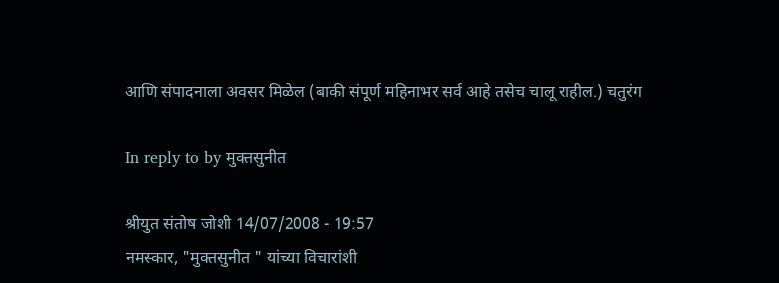आणि संपादनाला अवसर मिळेल (बाकी संपूर्ण महिनाभर सर्व आहे तसेच चालू राहील.) चतुरंग

In reply to by मुक्तसुनीत

श्रीयुत संतोष जोशी 14/07/2008 - 19:57
नमस्कार, "मुक्तसुनीत " यांच्या विचारांशी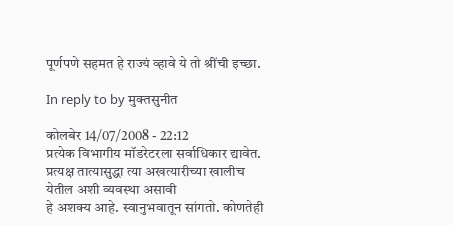पूर्णपणे सहमत हे राज्यं व्हावे ये तो श्रींची इच्छा.

In reply to by मुक्तसुनीत

कोलबेर 14/07/2008 - 22:12
प्रत्येक विभागीय मॉडरेटरला सर्वाधिकार द्यावेत. प्रत्यक्ष तात्यासुद्धा त्या अखत्यारीच्या खालीच येतील अशी व्यवस्था असावी
हे अशक्य आहे. स्वानुभवातून सांगतो. कोणतेही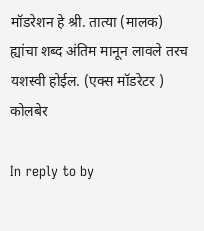मॉडरेशन हे श्री. तात्या (मालक) ह्यांचा शब्द अंतिम मानून लावले तरच यशस्वी होईल. (एक्स मॉडरेटर ) कोलबेर

In reply to by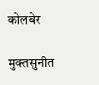कोलबेर

मुक्तसुनीत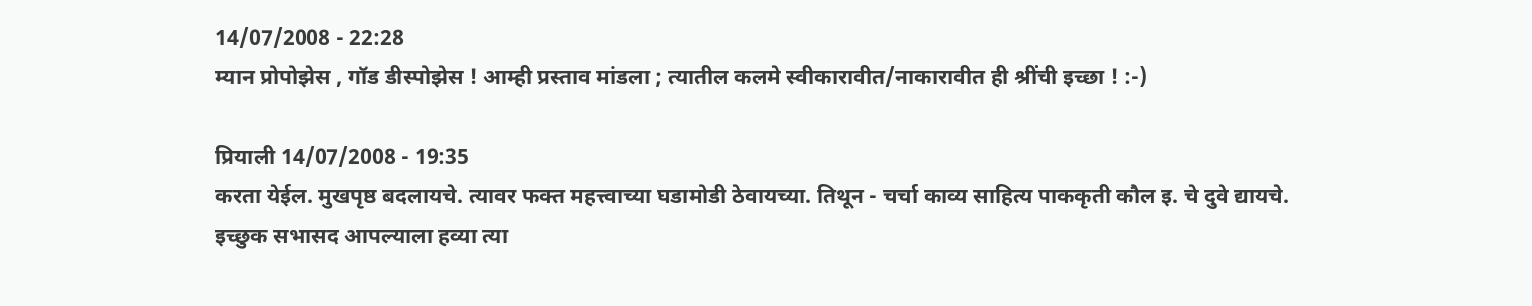14/07/2008 - 22:28
म्यान प्रोपोझेस , गॉड डीस्पोझेस ! आम्ही प्रस्ताव मांडला ; त्यातील कलमे स्वीकारावीत/नाकारावीत ही श्रींची इच्छा ! :-)

प्रियाली 14/07/2008 - 19:35
करता येईल. मुखपृष्ठ बदलायचे. त्यावर फक्त महत्त्वाच्या घडामोडी ठेवायच्या. तिथून - चर्चा काव्य साहित्य पाककृती कौल इ. चे दुवे द्यायचे. इच्छुक सभासद आपल्याला हव्या त्या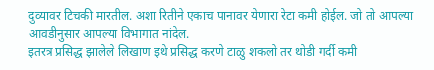दुव्यावर टिचकी मारतील. अशा रितीने एकाच पानावर येणारा रेटा कमी होईल. जो तो आपल्या आवडीनुसार आपल्या विभागात नांदेल.
इतरत्र प्रसिद्ध झालेले लिखाण इथे प्रसिद्ध करणे टाळु शकलो तर थोडी गर्दी कमी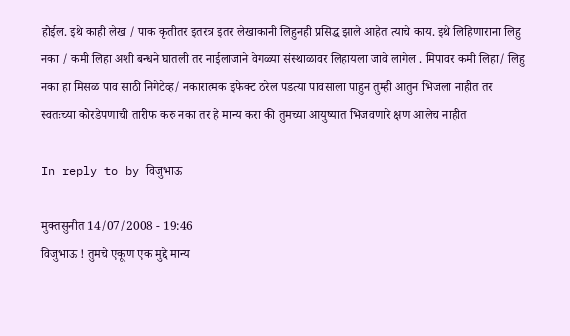होईल. इथे काही लेख / पाक कृतीतर इतरत्र इतर लेखाकानी लिहुनही प्रसिद्ध झाले आहेत त्याचे काय. इथे लिहिणाराना लिहु नका / कमी लिहा अशी बन्धने घातली तर नाईलाजाने वेगळ्या संस्थाळावर लिहायला जावे लागेल . मिपावर कमी लिहा/ लिहु नका हा मिसळ पाव साठी निगेटेव्ह/ नकारात्मक इफेक्ट ठरेल पडत्या पावसाला पाहुन तुम्ही आतुन भिजला नाहीत तर स्वतःच्या कोरडेपणाची तारीफ करु नका तर हे मान्य करा की तुमच्या आयुष्यात भिजवणारे क्षण आलेच नाहीत

In reply to by विजुभाऊ

मुक्तसुनीत 14/07/2008 - 19:46
विजुभाऊ ! तुमचे एकूण एक मुद्दे मान्य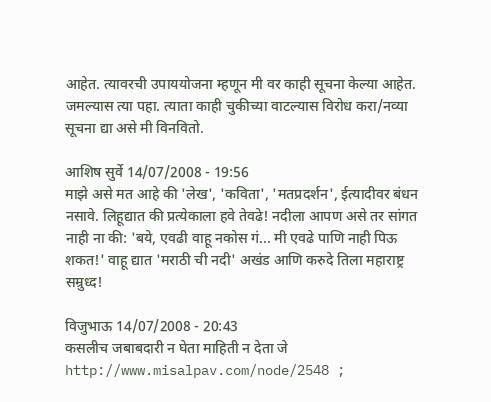आहेत. त्यावरची उपाययोजना म्हणून मी वर काही सूचना केल्या आहेत. जमल्यास त्या पहा. त्याता काही चुकीच्या वाटल्यास विरोध करा/नव्या सूचना द्या असे मी विनवितो.

आशिष सुर्वे 14/07/2008 - 19:56
माझे असे मत आहे की 'लेख', 'कविता', 'मतप्रदर्शन', ईत्यादीवर बंधन नसावे. लिहूद्यात की प्रत्येकाला हवे तेवढे! नदीला आपण असे तर सांगत नाही ना की: 'बये, एवढी वाहू नकोस गं... मी एवढे पाणि नाही पिऊ शकत!' वाहू द्यात 'मराठी ची नदी' अखंड आणि करुदे तिला महाराष्ट्र सम्रुध्द!

विजुभाऊ 14/07/2008 - 20:43
कसलीच जबाबदारी न घेता माहिती न देता जे http://www.misalpav.com/node/2548 ;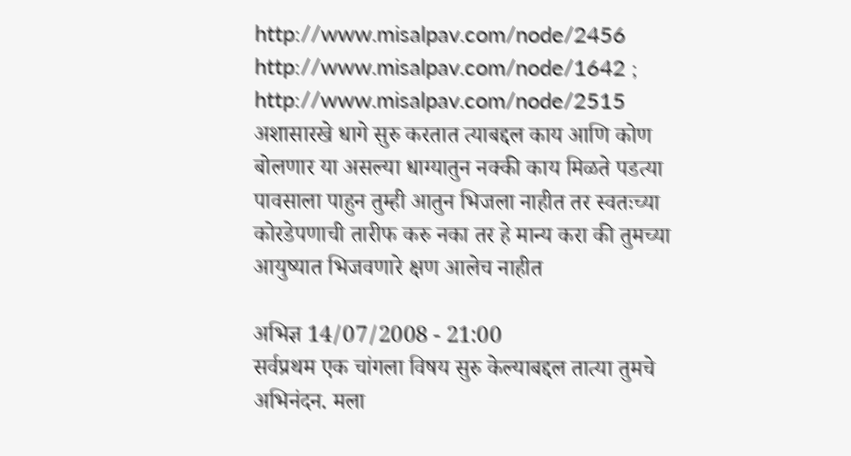http://www.misalpav.com/node/2456 http://www.misalpav.com/node/1642 ; http://www.misalpav.com/node/2515 अशासारखे धागे सुरु करतात त्याबद्दल काय आणि कोण बोलणार या असल्या धाग्यातुन नक्की काय मिळते पडत्या पावसाला पाहुन तुम्ही आतुन भिजला नाहीत तर स्वतःच्या कोरडेपणाची तारीफ करु नका तर हे मान्य करा की तुमच्या आयुष्यात भिजवणारे क्षण आलेच नाहीत

अभिज्ञ 14/07/2008 - 21:00
सर्वप्रथम एक चांगला विषय सुरु केल्याबद्दल तात्या तुमचे अभिनंदन. मला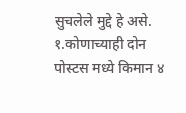सुचलेले मुद्दे हे असे. १.कोणाच्याही दोन पोस्टस मध्ये किमान ४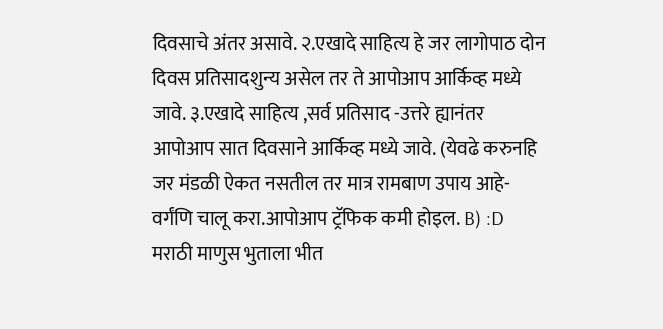दिवसाचे अंतर असावे. २.एखादे साहित्य हे जर लागोपाठ दोन दिवस प्रतिसादशुन्य असेल तर ते आपोआप आर्किव्ह मध्ये जावे. ३.एखादे साहित्य ,सर्व प्रतिसाद -उत्तरे ह्यानंतर आपोआप सात दिवसाने आर्किव्ह मध्ये जावे. (येवढे करुनहि जर मंडळी ऐकत नसतील तर मात्र रामबाण उपाय आहे-वर्गंणि चालू करा.आपोआप ट्रॅफिक कमी होइल. B) :D मराठी माणुस भुताला भीत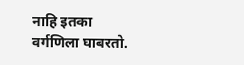नाहि इतका वर्गणिला घाबरतो.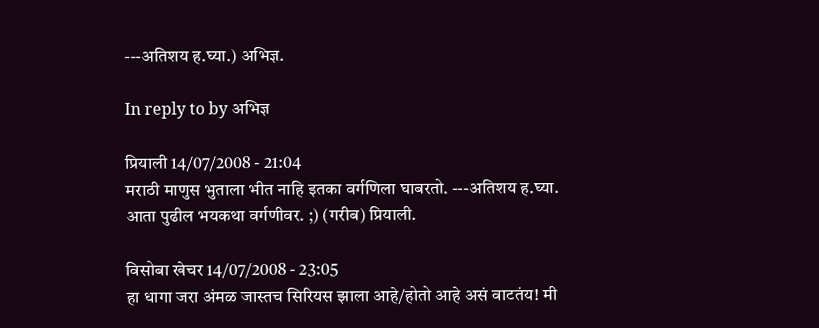---अतिशय ह.घ्या.) अभिज्ञ.

In reply to by अभिज्ञ

प्रियाली 14/07/2008 - 21:04
मराठी माणुस भुताला भीत नाहि इतका वर्गणिला घाबरतो. ---अतिशय ह.घ्या.
आता पुढील भयकथा वर्गणीवर. ;) (गरीब) प्रियाली.

विसोबा खेचर 14/07/2008 - 23:05
हा धागा जरा अंमळ जास्तच सिरियस झाला आहे/होतो आहे असं वाटतंय! मी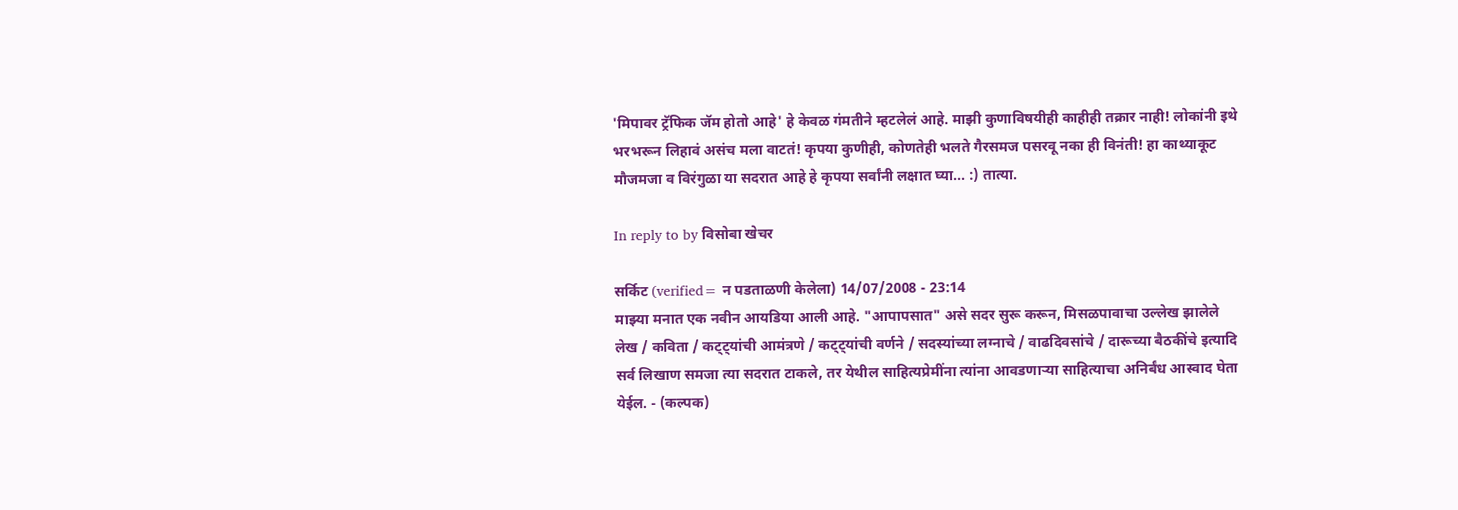'मिपावर ट्रॅफिक जॅम होतो आहे' हे केवळ गंमतीने म्हटलेलं आहे. माझी कुणाविषयीही काहीही तक्रार नाही! लोकांनी इथे भरभरून लिहावं असंच मला वाटतं! कृपया कुणीही, कोणतेही भलते गैरसमज पसरवू नका ही विनंती! हा काथ्याकूट मौजमजा व विरंगुळा या सदरात आहे हे कृपया सर्वांनी लक्षात घ्या... :) तात्या.

In reply to by विसोबा खेचर

सर्किट (verified= न पडताळणी केलेला) 14/07/2008 - 23:14
माझ्या मनात एक नवीन आयडिया आली आहे. "आपापसात" असे सदर सुरू करून, मिसळपावाचा उल्लेख झालेले लेख / कविता / कट्ट्यांची आमंत्रणे / कट्ट्यांची वर्णने / सदस्यांच्या लग्नाचे / वाढदिवसांचे / दारूच्या बैठकींचे इत्यादि सर्व लिखाण समजा त्या सदरात टाकले, तर येथील साहित्यप्रेमींना त्यांना आवडणार्‍या साहित्याचा अनिर्बंध आस्वाद घेता येईल. - (कल्पक)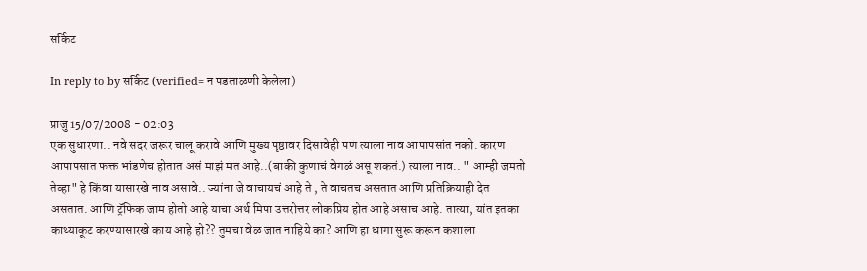सर्किट

In reply to by सर्किट (verified= न पडताळणी केलेला)

प्राजु 15/07/2008 - 02:03
एक सुधारणा.. नवे सदर जरूर चालू करावे आणि मुख्य पृष्ठावर दिसावेही पण त्याला नाव आपापसांत नको. कारण आपापसात फक्त भांडणेच होतात असं माझं मत आहे..(बाकी कुणाचं वेगळं असू शकतं.) त्याला नाव.. " आम्ही जमतो तेव्हा" हे किंवा यासारखे नाव असावे.. ज्यांना जे वाचायचं आहे ते , ते वाचतच असतात आणि प्रतिक्रियाही देत असतात. आणि ट्रॅफिक जाम होतो आहे याचा अर्थ मिपा उत्तरोत्तर लोकप्रिय होत आहे असाच आहे. तात्या, यांत इतका काथ्याकूट करण्यासारखे काय आहे हो?? तुमचा वेळ जात नाहिये का? आणि हा धागा सुरू करून कशाला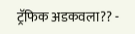ट्रॅफिक अडकवला?? -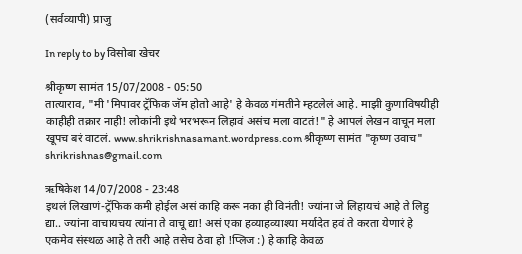(सर्वव्यापी) प्राजु

In reply to by विसोबा खेचर

श्रीकृष्ण सामंत 15/07/2008 - 05:50
तात्याराव, "मी 'मिपावर ट्रॅफिक जॅम होतो आहे' हे केवळ गंमतीने म्हटलेलं आहे. माझी कुणाविषयीही काहीही तक्रार नाही! लोकांनी इथे भरभरून लिहावं असंच मला वाटतं!" हे आपलं लेखन वाचून मला खूपच बरं वाटलं. www.shrikrishnasamant.wordpress.com श्रीकृष्ण सामंत "कृष्ण उवाच" shrikrishnas@gmail.com

ऋषिकेश 14/07/2008 - 23:48
इथलं लिखाणं-ट्रॅफिक कमी होईल असं काहि करू नका ही विनंती! ज्यांना जे लिहायचं आहे ते लिहु द्या.. ज्यांना वाचायचय त्यांना ते वाचू द्या! असं एका हव्याहव्याश्या मर्यादेत हवं ते करता येणारं हे एकमेव संस्थळ आहे ते तरी आहे तसेच ठेवा हो !प्लिज :) हे काहि केवळ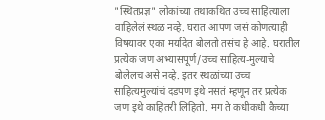"स्थितप्रज्ञ" लोकांच्या तथाकथित उच्च साहित्याला वाहिलेलं स्थळ नव्हे. घरात आपण जसं कोणत्याही विषयावर एका मर्यादेत बोलतो तसंच हे आहे. घरातील प्रत्येक जण अभ्यासपूर्ण/उच्च साहित्य-मुल्याचे बोलेलच असे नव्हे. इतर स्थळांच्या उच्च साहित्यमुल्यांचं दडपण इथे नसतं म्हणून तर प्रत्येक जण इथे काहितरी लिहितो. मग ते कधीकधी कैच्या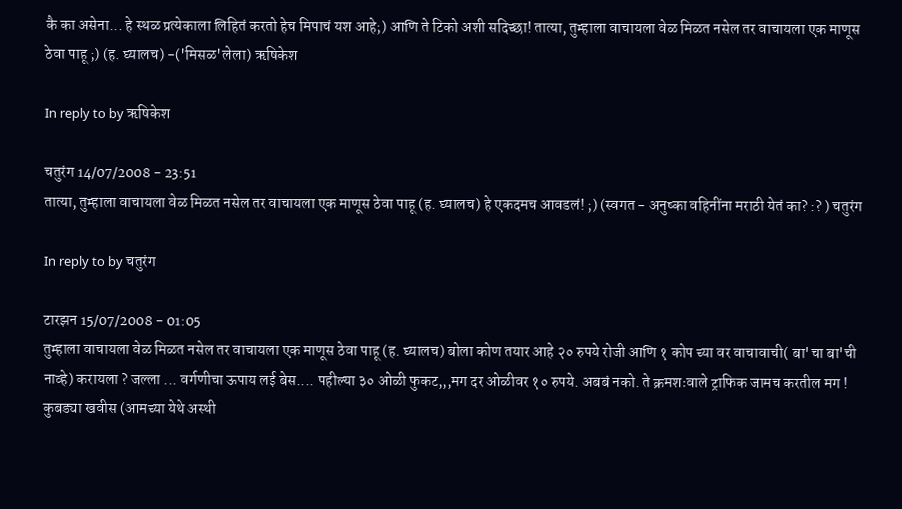कै का असेना... हे स्थळ प्रत्येकाला लिहितं करतो हेच मिपाचं यश आहे;) आणि ते टिको अशी सदिच्छा! तात्या, तुम्हाला वाचायला वेळ मिळत नसेल तर वाचायला एक माणूस ठेवा पाहू ;) (ह. घ्यालच) -('मिसळ'लेला) ऋषिकेश

In reply to by ऋषिकेश

चतुरंग 14/07/2008 - 23:51
तात्या, तुम्हाला वाचायला वेळ मिळत नसेल तर वाचायला एक माणूस ठेवा पाहू (ह. घ्यालच) हे एकदमच आवडलं! ;) (स्वगत - अनुष्का वहिनींना मराठी येतं का? :? ) चतुरंग

In reply to by चतुरंग

टारझन 15/07/2008 - 01:05
तुम्हाला वाचायला वेळ मिळत नसेल तर वाचायला एक माणूस ठेवा पाहू (ह. घ्यालच) बोला कोण तयार आहे २० रुपये रोजी आणि १ कोप च्या वर वाचावाची( बा'चा बा'ची नाव्हे) करायला ? जल्ला ... वर्गणीचा ऊपाय लई बेस.... पहील्या ३० ओळी फुकट,,,मग दर ओळीवर १० रुपये. अबबं नको. ते क्रमशःवाले ट्राफिक जामच करतील मग ! कुबड्या खवीस (आमच्या येथे अस्थी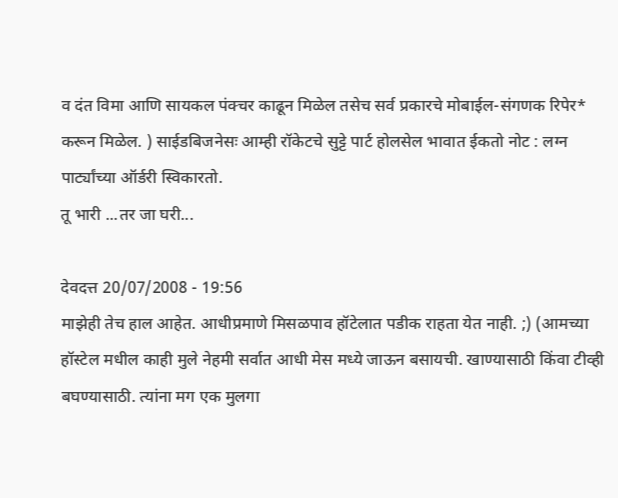व दंत विमा आणि सायकल पंक्चर काढून मिळेल तसेच सर्व प्रकारचे मोबाईल-संगणक रिपेर* करून मिळेल. ) साईडबिजनेसः आम्ही रॉकेटचे सुट्टे पार्ट होलसेल भावात ईकतो नोट : लग्न पार्ट्यांच्या ऑर्डरी स्विकारतो.
तू भारी ...तर जा घरी...

देवदत्त 20/07/2008 - 19:56
माझेही तेच हाल आहेत. आधीप्रमाणे मिसळपाव हॉटेलात पडीक राहता येत नाही. ;) (आमच्या हॉस्टेल मधील काही मुले नेहमी सर्वात आधी मेस मध्ये जाऊन बसायची. खाण्यासाठी किंवा टीव्ही बघण्यासाठी. त्यांना मग एक मुलगा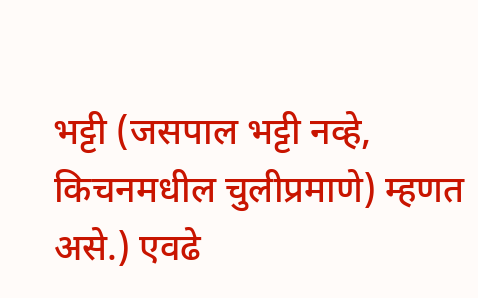भट्टी (जसपाल भट्टी नव्हे, किचनमधील चुलीप्रमाणे) म्हणत असे.) एवढे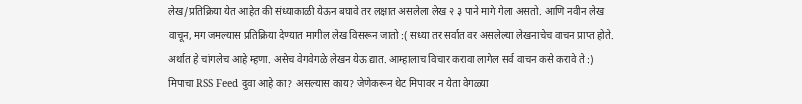लेख/प्रतिक्रिया येत आहेत की संध्याकाळी येऊन बघावे तर लक्षात असलेला लेख २ ३ पाने मागे गेला असतो. आणि नवीन लेख वाचून, मग जमल्यास प्रतिक्रिया देण्यात मागील लेख विसरून जातो :( सध्या तर सर्वात वर असलेल्या लेखनाचेच वाचन प्राप्त होते. अर्थात हे चांगलेच आहे म्हणा. असेच वेगवेगळे लेखन येऊ द्यात. आम्हालाच विचार करावा लागेल सर्व वाचन कसे करावे ते :) मिपाचा RSS Feed दुवा आहे का? असल्यास काय? जेणेकरून थेट मिपावर न येता वेगळ्या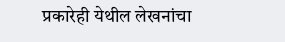प्रकारेही येथील लेखनांचा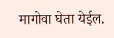मागोवा घेता येईल.